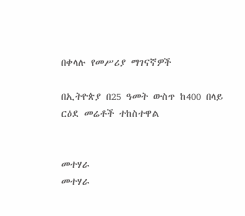በቀላሉ የመሥሪያ ማገናኛዎች

በኢትዮጵያ በ25 ዓመት ውስጥ ከ400 በላይ ርዕደ መሬቶች ተከስተዋል


መተሃራ
መተሃራ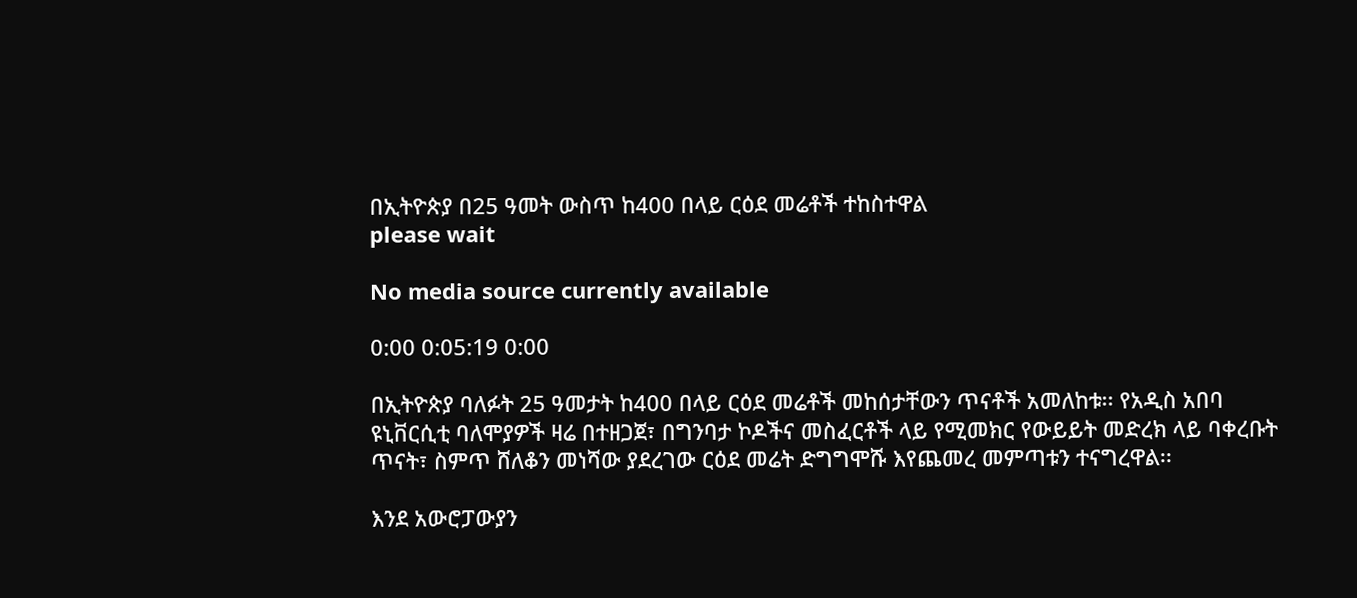በኢትዮጵያ በ25 ዓመት ውስጥ ከ400 በላይ ርዕደ መሬቶች ተከስተዋል
please wait

No media source currently available

0:00 0:05:19 0:00

በኢትዮጵያ ባለፉት 25 ዓመታት ከ400 በላይ ርዕደ መሬቶች መከሰታቸውን ጥናቶች አመለከቱ፡፡ የአዲስ አበባ ዩኒቨርሲቲ ባለሞያዎች ዛሬ በተዘጋጀ፣ በግንባታ ኮዶችና መስፈርቶች ላይ የሚመክር የውይይት መድረክ ላይ ባቀረቡት ጥናት፣ ስምጥ ሸለቆን መነሻው ያደረገው ርዕደ መሬት ድግግሞሹ እየጨመረ መምጣቱን ተናግረዋል፡፡

እንደ አውሮፓውያን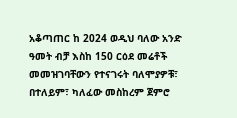አቆጣጠር ከ 2024 ወዲህ ባለው አንድ ዓመት ብቻ እስከ 150 ርዕደ መሬቶች መመዝገባቸውን የተናገሩት ባለሞያዎቹ፣ በተለይም፣ ካለፈው መስከረም ጀምሮ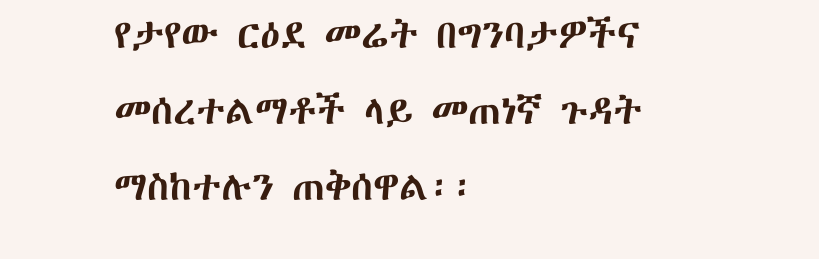የታየው ርዕደ መሬት በግንባታዎችና መሰረተልማቶች ላይ መጠነኛ ጉዳት ማስከተሉን ጠቅሰዋል፡፡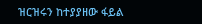ዝርዝሩን ከተያያዘው ፋይል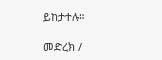ይከታተሉ።

መድረክ /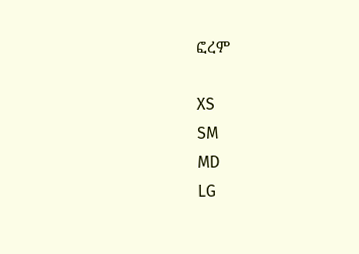ፎረም

XS
SM
MD
LG